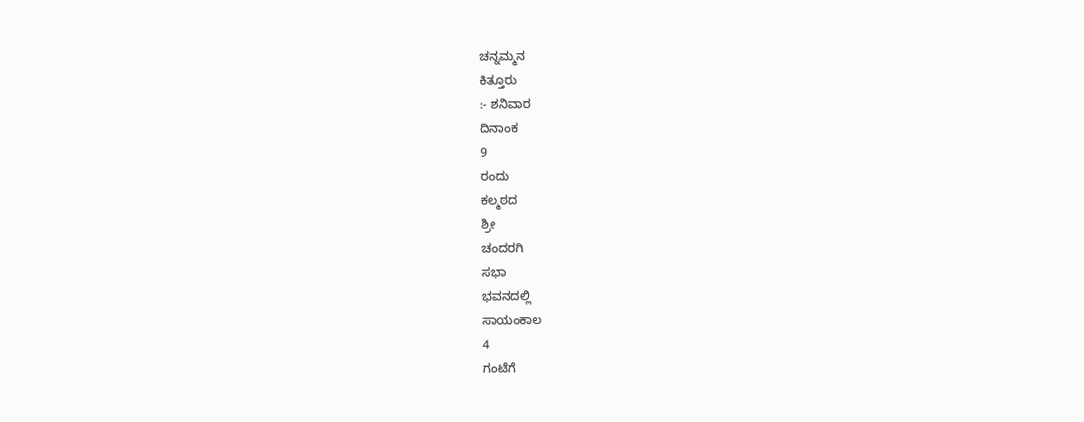ಚನ್ನಮ್ಮನ
ಕಿತ್ತೂರು
:- ಶನಿವಾರ
ದಿನಾಂಕ
9
ರಂದು
ಕಲ್ಮಠದ
ಶ್ರೀ
ಚಂದರಗಿ
ಸಭಾ
ಭವನದಲ್ಲಿ
ಸಾಯಂಕಾಲ
4
ಗಂಟೆಗೆ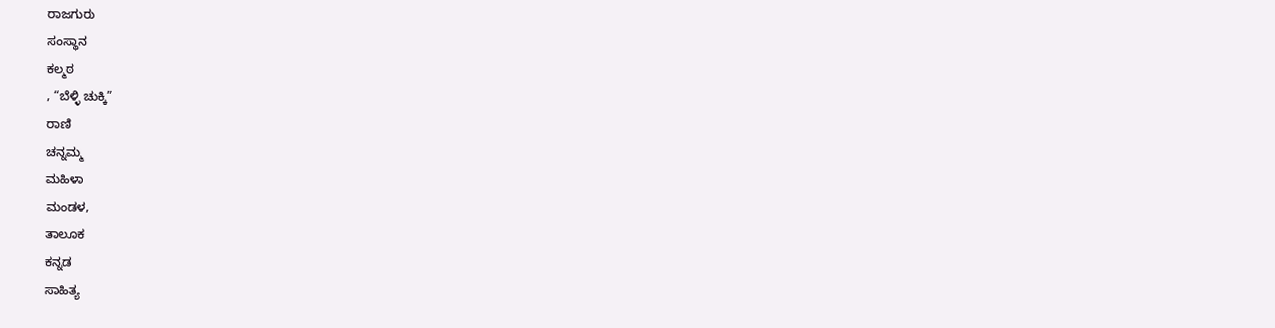ರಾಜಗುರು
ಸಂಸ್ಥಾನ
ಕಲ್ಮಠ
, “ಬೆಳ್ಳಿ ಚುಕ್ಕಿ”
ರಾಣಿ
ಚನ್ನಮ್ಮ
ಮಹಿಳಾ
ಮಂಡಳ,
ತಾಲೂಕ
ಕನ್ನಡ
ಸಾಹಿತ್ಯ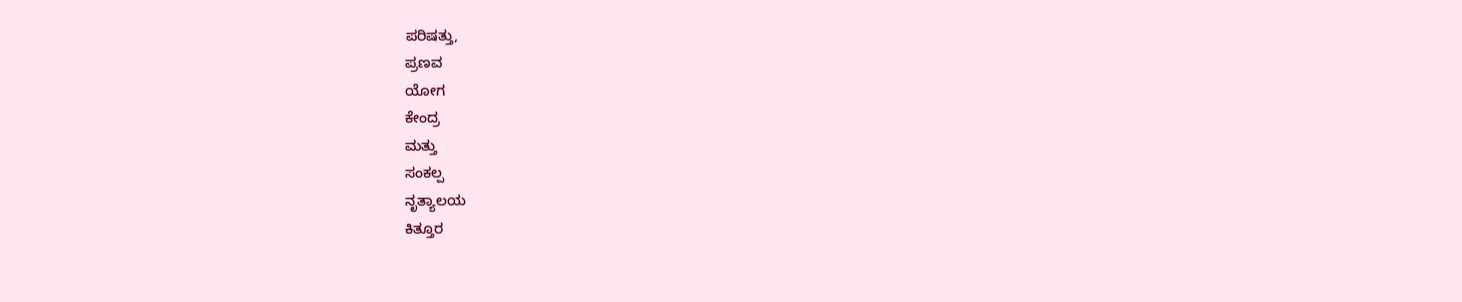ಪರಿಷತ್ತು,
ಪ್ರಣವ
ಯೋಗ
ಕೇಂದ್ರ
ಮತ್ತು
ಸಂಕಲ್ಪ
ನೃತ್ಯಾಲಯ
ಕಿತ್ತೂರ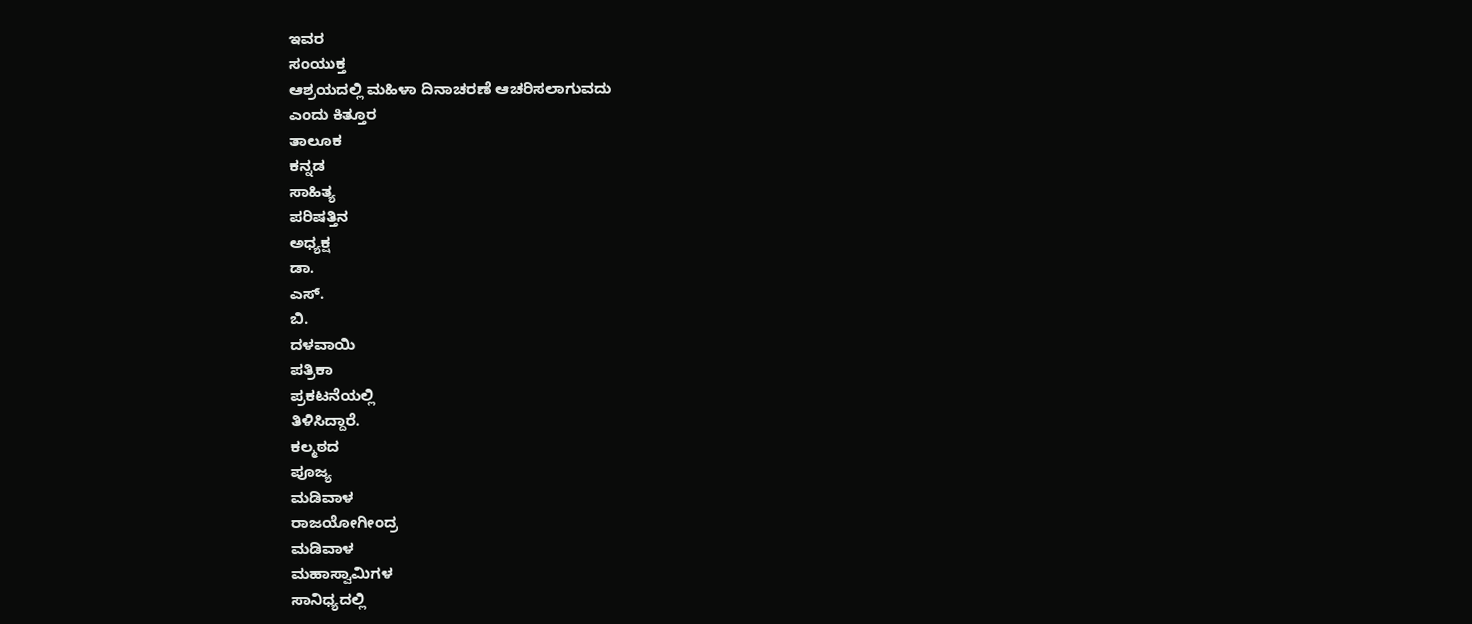ಇವರ
ಸಂಯುಕ್ತ
ಆಶ್ರಯದಲ್ಲಿ ಮಹಿಳಾ ದಿನಾಚರಣೆ ಆಚರಿಸಲಾಗುವದು
ಎಂದು ಕಿತ್ತೂರ
ತಾಲೂಕ
ಕನ್ನಡ
ಸಾಹಿತ್ಯ
ಪರಿಷತ್ತಿನ
ಅಧ್ಯಕ್ಷ
ಡಾ.
ಎಸ್.
ಬಿ.
ದಳವಾಯಿ
ಪತ್ರಿಕಾ
ಪ್ರಕಟನೆಯಲ್ಲಿ
ತಿಳಿಸಿದ್ದಾರೆ.
ಕಲ್ಮಠದ
ಪೂಜ್ಯ
ಮಡಿವಾಳ
ರಾಜಯೋಗೀಂದ್ರ
ಮಡಿವಾಳ
ಮಹಾಸ್ವಾಮಿಗಳ
ಸಾನಿಧ್ಯದಲ್ಲಿ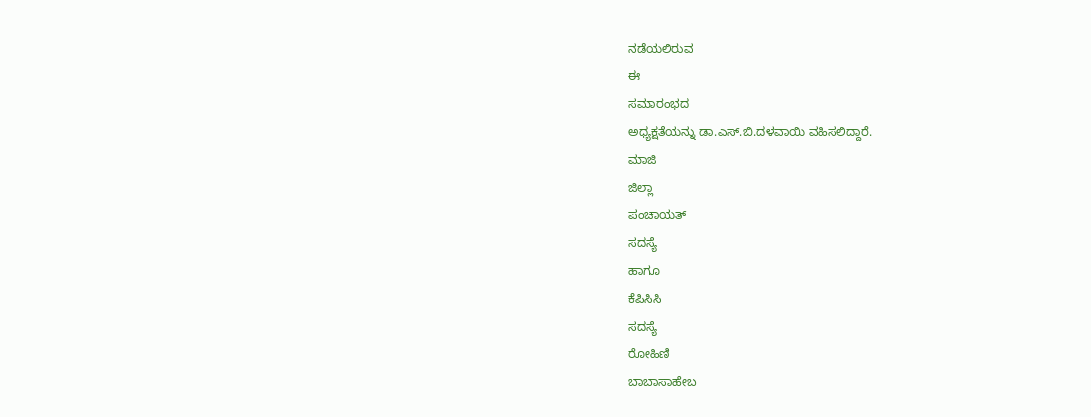ನಡೆಯಲಿರುವ
ಈ
ಸಮಾರಂಭದ
ಅಧ್ಯಕ್ಷತೆಯನ್ನು ಡಾ.ಎಸ್.ಬಿ.ದಳವಾಯಿ ವಹಿಸಲಿದ್ದಾರೆ.
ಮಾಜಿ
ಜಿಲ್ಲಾ
ಪಂಚಾಯತ್
ಸದಸ್ಯೆ
ಹಾಗೂ
ಕೆಪಿಸಿಸಿ
ಸದಸ್ಯೆ
ರೋಹಿಣಿ
ಬಾಬಾಸಾಹೇಬ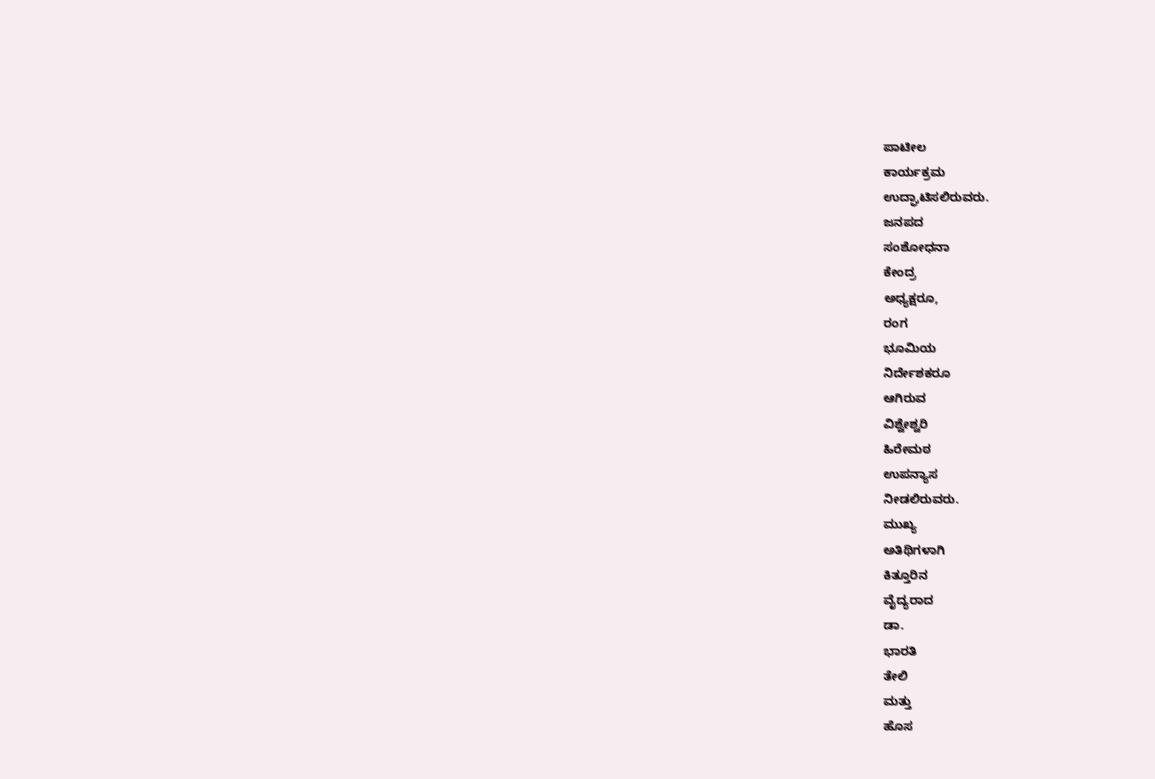ಪಾಟೀಲ
ಕಾರ್ಯಕ್ರಮ
ಉದ್ಘಾಟಿಸಲಿರುವರು.
ಜನಪದ
ಸಂಶೋಧನಾ
ಕೇಂದ್ರ
ಅಧ್ಯಕ್ಷರೂ,
ರಂಗ
ಭೂಮಿಯ
ನಿರ್ದೇಶಕರೂ
ಆಗಿರುವ
ವಿಶ್ವೇಶ್ವರಿ
ಹಿರೇಮಠ
ಉಪನ್ಯಾಸ
ನೀಡಲಿರುವರು.
ಮುಖ್ಯ
ಅತಿಥಿಗಳಾಗಿ
ಕಿತ್ತೂರಿನ
ವೈದ್ಯರಾದ
ಡಾ.
ಭಾರತಿ
ತೇಲಿ
ಮತ್ತು
ಹೊಸ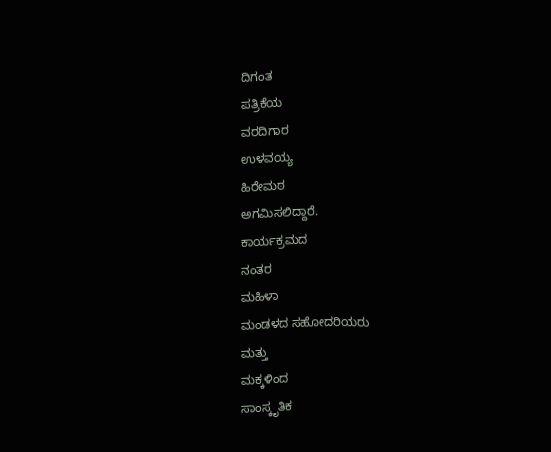ದಿಗಂತ
ಪತ್ರಿಕೆಯ
ವರದಿಗಾರ
ಉಳವಯ್ಯ
ಹಿರೇಮಠ
ಅಗಮಿಸಲಿದ್ದಾರೆ.
ಕಾರ್ಯಕ್ರಮದ
ನಂತರ
ಮಹಿಳಾ
ಮಂಡಳದ ಸಹೋದರಿಯರು
ಮತ್ತು
ಮಕ್ಕಳಿಂದ
ಸಾಂಸ್ಕೃತಿಕ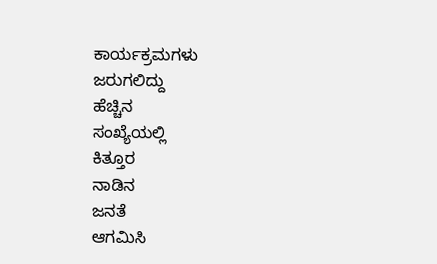ಕಾರ್ಯಕ್ರಮಗಳು
ಜರುಗಲಿದ್ದು
ಹೆಚ್ಚಿನ
ಸಂಖ್ಯೆಯಲ್ಲಿ
ಕಿತ್ತೂರ
ನಾಡಿನ
ಜನತೆ
ಆಗಮಿಸಿ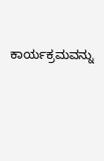ಕಾರ್ಯಕ್ರಮವನ್ನು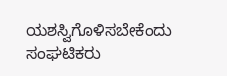ಯಶಸ್ವಿಗೊಳಿಸಬೇಕೆಂದು
ಸಂಘಟಿಕರು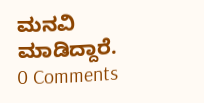ಮನವಿ
ಮಾಡಿದ್ದಾರೆ.
0 Comments